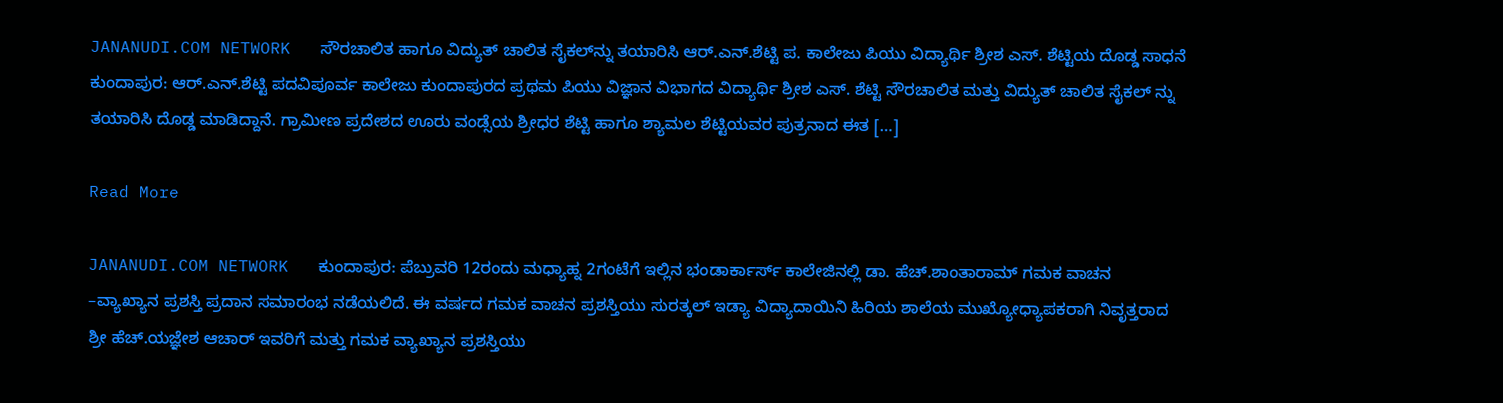JANANUDI.COM NETWORK   ಸೌರಚಾಲಿತ ಹಾಗೂ ವಿದ್ಯುತ್ ಚಾಲಿತ ಸೈಕಲ್‍ನ್ನು ತಯಾರಿಸಿ ಆರ್.ಎನ್.ಶೆಟ್ಟಿ ಪ. ಕಾಲೇಜು ಪಿಯು ವಿದ್ಯಾರ್ಥಿ ಶ್ರೀಶ ಎಸ್. ಶೆಟ್ಟಿಯ ದೊಡ್ಡ ಸಾಧನೆ      ಕುಂದಾಪುರ: ಆರ್.ಎನ್.ಶೆಟ್ಟಿ ಪದವಿಪೂರ್ವ ಕಾಲೇಜು ಕುಂದಾಪುರದ ಪ್ರಥಮ ಪಿಯು ವಿಜ್ಞಾನ ವಿಭಾಗದ ವಿದ್ಯಾರ್ಥಿ ಶ್ರೀಶ ಎಸ್. ಶೆಟ್ಟಿ ಸೌರಚಾಲಿತ ಮತ್ತು ವಿದ್ಯುತ್ ಚಾಲಿತ ಸೈಕಲ್ ನ್ನು ತಯಾರಿಸಿ ದೊಡ್ಡ ಮಾಡಿದ್ದಾನೆ. ಗ್ರಾಮೀಣ ಪ್ರದೇಶದ ಊರು ವಂಡ್ಸೆಯ ಶ್ರೀಧರ ಶೆಟ್ಟಿ ಹಾಗೂ ಶ್ಯಾಮಲ ಶೆಟ್ಟಿಯವರ ಪುತ್ರನಾದ ಈತ […]

Read More

JANANUDI.COM NETWORK   ಕುಂದಾಪುರ: ಪೆಬ್ರುವರಿ 12ರಂದು ಮಧ್ಯಾಹ್ನ 2ಗಂಟೆಗೆ ಇಲ್ಲಿನ ಭಂಡಾರ್ಕಾರ್ಸ್ ಕಾಲೇಜಿನಲ್ಲಿ ಡಾ. ಹೆಚ್.ಶಾಂತಾರಾಮ್ ಗಮಕ ವಾಚನ –ವ್ಯಾಖ್ಯಾನ ಪ್ರಶಸ್ತಿ ಪ್ರದಾನ ಸಮಾರಂಭ ನಡೆಯಲಿದೆ. ಈ ವರ್ಷದ ಗಮಕ ವಾಚನ ಪ್ರಶಸ್ತಿಯು ಸುರತ್ಕಲ್ ಇಡ್ಯಾ ವಿದ್ಯಾದಾಯಿನಿ ಹಿರಿಯ ಶಾಲೆಯ ಮುಖ್ಯೋಧ್ಯಾಪಕರಾಗಿ ನಿವೃತ್ತರಾದ ಶ್ರೀ ಹೆಚ್.ಯಜ್ಞೇಶ ಆಚಾರ್ ಇವರಿಗೆ ಮತ್ತು ಗಮಕ ವ್ಯಾಖ್ಯಾನ ಪ್ರಶಸ್ತಿಯು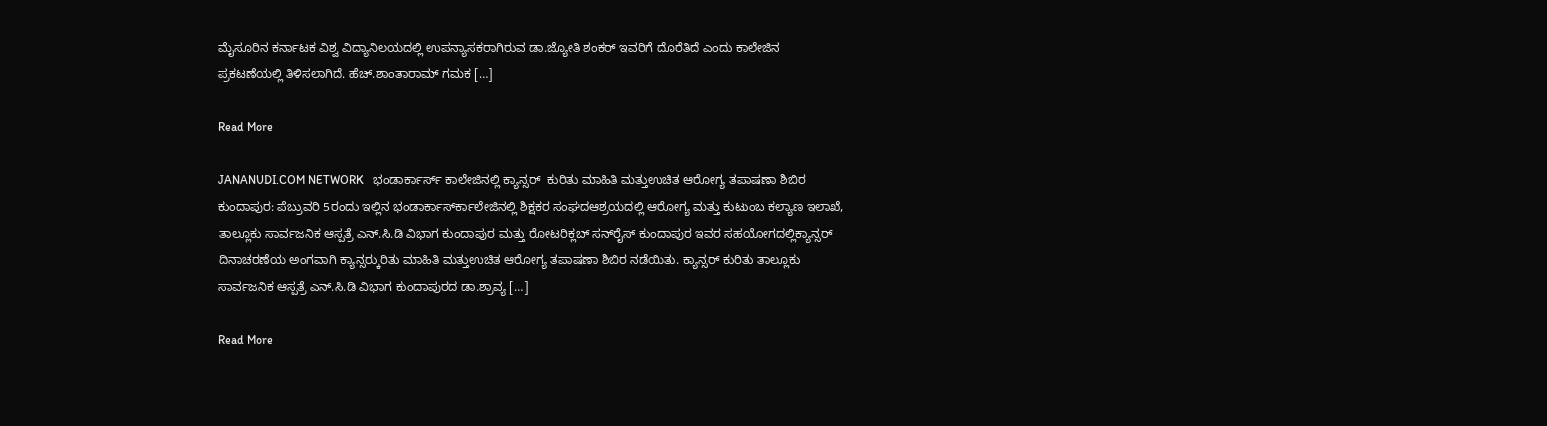ಮೈಸೂರಿನ ಕರ್ನಾಟಕ ವಿಶ್ವ ವಿದ್ಯಾನಿಲಯದಲ್ಲಿ ಉಪನ್ಯಾಸಕರಾಗಿರುವ ಡಾ.ಜ್ಯೋತಿ ಶಂಕರ್ ಇವರಿಗೆ ದೊರೆತಿದೆ ಎಂದು ಕಾಲೇಜಿನ ಪ್ರಕಟಣೆಯಲ್ಲಿ ತಿಳಿಸಲಾಗಿದೆ. ಹೆಚ್.ಶಾಂತಾರಾಮ್ ಗಮಕ […]

Read More

JANANUDI.COM NETWORK   ಭಂಡಾರ್ಕಾರ್ಸ್ ಕಾಲೇಜಿನಲ್ಲಿ ಕ್ಯಾನ್ಸರ್‍  ಕುರಿತು ಮಾಹಿತಿ ಮತ್ತುಉಚಿತ ಆರೋಗ್ಯ ತಪಾಷಣಾ ಶಿಬಿರ   ಕುಂದಾಪುರ: ಪೆಬ್ರುವರಿ 5ರಂದು ಇಲ್ಲಿನ ಭಂಡಾರ್ಕಾರ್ಸ್‍ಕಾಲೇಜಿನಲ್ಲಿ ಶಿಕ್ಷಕರ ಸಂಘದಆಶ್ರಯದಲ್ಲಿ ಆರೋಗ್ಯ ಮತ್ತು ಕುಟುಂಬ ಕಲ್ಯಾಣ ಇಲಾಖೆ, ತಾಲ್ಲೂಕು ಸಾರ್ವಜನಿಕ ಆಸ್ಪತ್ರೆ ಎನ್.ಸಿ.ಡಿ ವಿಭಾಗ ಕುಂದಾಪುರ ಮತ್ತು ರೋಟರಿಕ್ಲಬ್ ಸನ್‍ರೈಸ್ ಕುಂದಾಪುರ ಇವರ ಸಹಯೋಗದಲ್ಲಿಕ್ಯಾನ್ಸರ್ ದಿನಾಚರಣೆಯ ಅಂಗವಾಗಿ ಕ್ಯಾನ್ಸರ್‍ಕುರಿತು ಮಾಹಿತಿ ಮತ್ತುಉಚಿತ ಆರೋಗ್ಯ ತಪಾಷಣಾ ಶಿಬಿರ ನಡೆಯಿತು. ಕ್ಯಾನ್ಸರ್ ಕುರಿತು ತಾಲ್ಲೂಕು ಸಾರ್ವಜನಿಕ ಆಸ್ಪತ್ರೆ ಎನ್.ಸಿ.ಡಿ ವಿಭಾಗ ಕುಂದಾಪುರದ ಡಾ.ಶ್ರಾವ್ಯ […]

Read More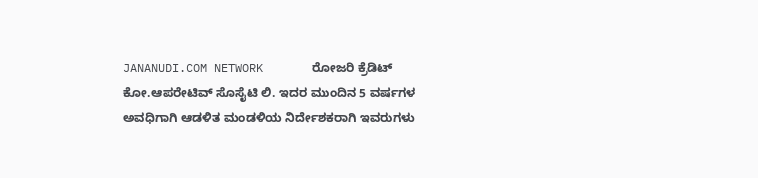JANANUDI.COM NETWORK       ರೋಜರಿ ಕ್ರೆಡಿಟ್ ಕೋ.ಆಪರೇಟಿವ್ ಸೊಸೈಟಿ ಲಿ. ಇದರ ಮುಂದಿನ 5 ವರ್ಷಗಳ ಅವಧಿಗಾಗಿ ಆಡಳಿತ ಮಂಡಳಿಯ ನಿರ್ದೇಶಕರಾಗಿ ಇವರುಗಳು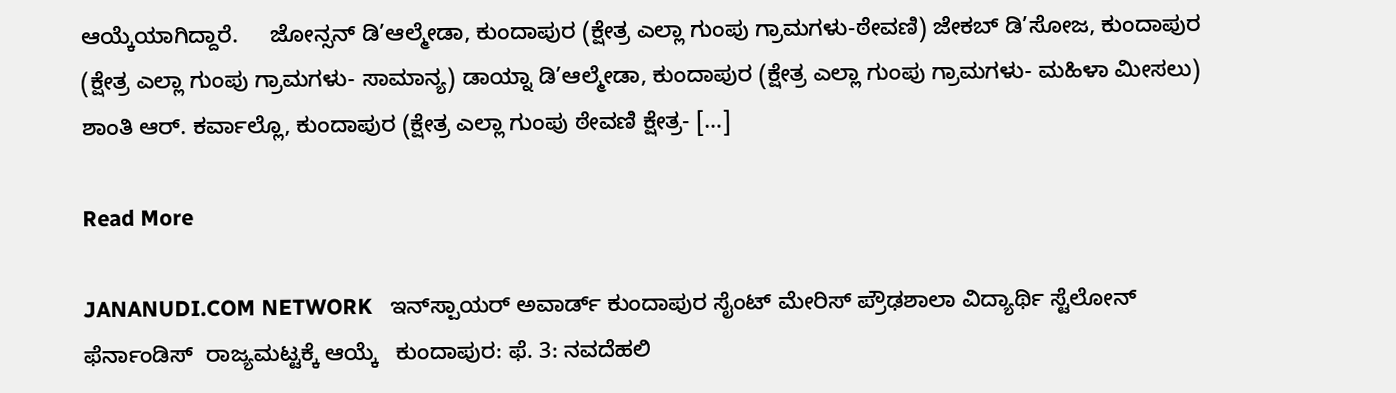ಆಯ್ಕೆಯಾಗಿದ್ದಾರೆ.     ಜೋನ್ಸನ್ ಡಿ’ಆಲ್ಮೇಡಾ, ಕುಂದಾಪುರ (ಕ್ಷೇತ್ರ ಎಲ್ಲಾ ಗುಂಪು ಗ್ರಾಮಗಳು-ಠೇವಣಿ) ಜೇಕಬ್ ಡಿ’ಸೋಜ, ಕುಂದಾಪುರ (ಕ್ಷೇತ್ರ ಎಲ್ಲಾ ಗುಂಪು ಗ್ರಾಮಗಳು- ಸಾಮಾನ್ಯ) ಡಾಯ್ನಾ ಡಿ’ಆಲ್ಮೇಡಾ, ಕುಂದಾಪುರ (ಕ್ಷೇತ್ರ ಎಲ್ಲಾ ಗುಂಪು ಗ್ರಾಮಗಳು- ಮಹಿಳಾ ಮೀಸಲು) ಶಾಂತಿ ಆರ್. ಕರ್ವಾಲ್ಲೊ, ಕುಂದಾಪುರ (ಕ್ಷೇತ್ರ ಎಲ್ಲಾ ಗುಂಪು ಠೇವಣಿ ಕ್ಷೇತ್ರ- […]

Read More

JANANUDI.COM NETWORK   ಇನ್‍ಸ್ಪಾಯರ್ ಅವಾರ್ಡ್ ಕುಂದಾಪುರ ಸೈಂಟ್ ಮೇರಿಸ್ ಪ್ರೌಢಶಾಲಾ ವಿದ್ಯಾರ್ಥಿ ಸ್ಟೆಲೋನ್ ಫೆರ್ನಾಂಡಿಸ್  ರಾಜ್ಯಮಟ್ಟಕ್ಕೆ ಆಯ್ಕೆ   ಕುಂದಾಪುರ: ಫೆ. 3: ನವದೆಹಲಿ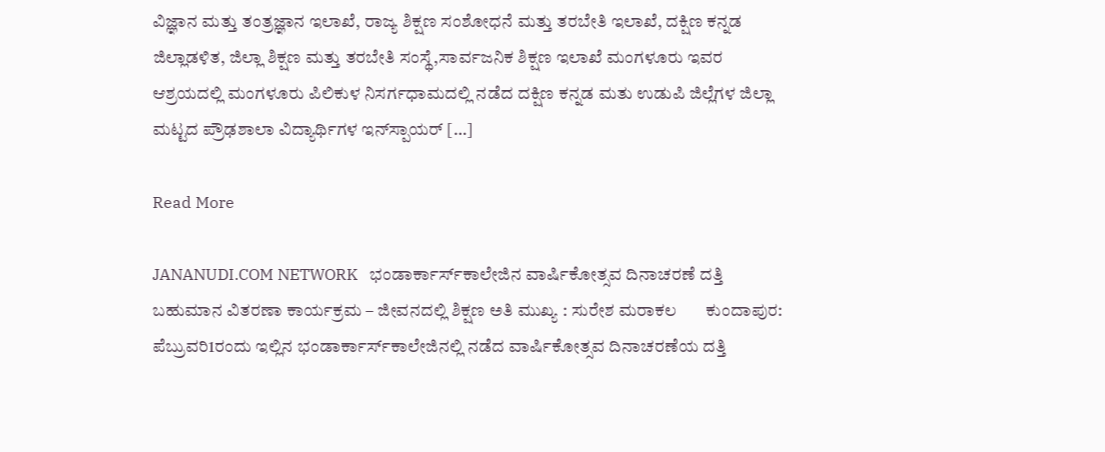ವಿಜ್ಞಾನ ಮತ್ತು ತಂತ್ರಜ್ಞಾನ ಇಲಾಖೆ, ರಾಜ್ಯ ಶಿಕ್ಷಣ ಸಂಶೋಧನೆ ಮತ್ತು ತರಬೇತಿ ಇಲಾಖೆ, ದಕ್ಷಿಣ ಕನ್ನಡ ಜಿಲ್ಲಾಡಳಿತ, ಜಿಲ್ಲಾ ಶಿಕ್ಷಣ ಮತ್ತು ತರಬೇತಿ ಸಂಸ್ಥೆ,ಸಾರ್ವಜನಿಕ ಶಿಕ್ಷಣ ಇಲಾಖೆ ಮಂಗಳೂರು ಇವರ ಆಶ್ರಯದಲ್ಲಿ ಮಂಗಳೂರು ಪಿಲಿಕುಳ ನಿಸರ್ಗಧಾಮದಲ್ಲಿ ನಡೆದ ದಕ್ಷಿಣ ಕನ್ನಡ ಮತು ಉಡುಪಿ ಜಿಲ್ಲೆಗಳ ಜಿಲ್ಲಾ ಮಟ್ಟದ ಪ್ರೌಢಶಾಲಾ ವಿದ್ಯಾರ್ಥಿಗಳ ಇನ್‍ಸ್ಪಾಯರ್ […]

Read More

JANANUDI.COM NETWORK   ಭಂಡಾರ್ಕಾರ್ಸ್‍ಕಾಲೇಜಿನ ವಾರ್ಷಿಕೋತ್ಸವ ದಿನಾಚರಣೆ ದತ್ತಿ ಬಹುಮಾನ ವಿತರಣಾ ಕಾರ್ಯಕ್ರಮ – ಜೀವನದಲ್ಲಿ ಶಿಕ್ಷಣ ಅತಿ ಮುಖ್ಯ : ಸುರೇಶ ಮರಾಕಲ       ಕುಂದಾಪುರ: ಪೆಬ್ರುವರಿ1ರಂದು ಇಲ್ಲಿನ ಭಂಡಾರ್ಕಾರ್ಸ್‍ಕಾಲೇಜಿನಲ್ಲಿ ನಡೆದ ವಾರ್ಷಿಕೋತ್ಸವ ದಿನಾಚರಣೆಯ ದತ್ತಿ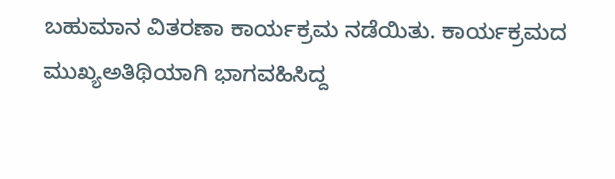ಬಹುಮಾನ ವಿತರಣಾ ಕಾರ್ಯಕ್ರಮ ನಡೆಯಿತು. ಕಾರ್ಯಕ್ರಮದ ಮುಖ್ಯಅತಿಥಿಯಾಗಿ ಭಾಗವಹಿಸಿದ್ದ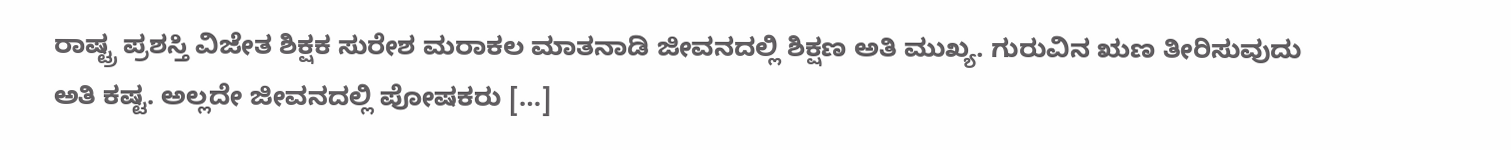ರಾಷ್ಟ್ರ ಪ್ರಶಸ್ತಿ ವಿಜೇತ ಶಿಕ್ಷಕ ಸುರೇಶ ಮರಾಕಲ ಮಾತನಾಡಿ ಜೀವನದಲ್ಲಿ ಶಿಕ್ಷಣ ಅತಿ ಮುಖ್ಯ. ಗುರುವಿನ ಋಣ ತೀರಿಸುವುದು ಅತಿ ಕಷ್ಟ. ಅಲ್ಲದೇ ಜೀವನದಲ್ಲಿ ಪೋಷಕರು […]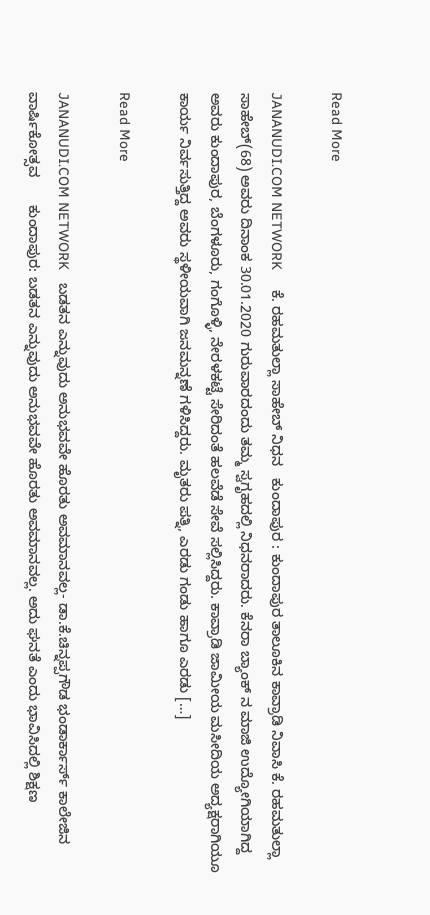Read More

JANANUDI.COM NETWORK     ಕೆ. ರಹಮತುಲ್ಲಾ ಸಾಹೇಬ್ ನಿಧನ   ಕುಂದಾಪುರ : ಕುಂದಾಪುರ ತಾಲೂಕಿನ ಕಾವ್ರಾಡಿ ನಿವಾಸಿ ಕೆ. ರಹಮತುಲ್ಲಾ ಸಾಹೇಬ್(68) ಅವರು ದಿನಾಂಕ 30.01.2020 ಗುರುವಾರದಂದು ತಮ್ಮ ಸ್ವಗೃಹದಲ್ಲಿ ನಿಧನರಾದರು. ಕೆನರಾ ಬ್ಯಾಂಕ್ ನ ಮಾಜಿ ಉದ್ಯೋಗಿಯಾಗಿದ್ದ ಅವರು ಕುಂದಾಪುರ, ಬೆಂಗಳೂರು, ಗಂಗೊಳ್ಳಿ, ನೇರಳಕಟ್ಟೆ ಸೇರಿದಂತೆ ಹಲವೆಡೆ ಸೇವೆ ಸಲ್ಲಿಸಿದ್ದರು. ಕಾವ್ರಾಡಿ ಜಾಮೀಯ ಮಸೀದಿಯ ಅದ್ಯಕ್ಷರಾಗಿಯೂ ಕಾರ್ಯ ನಿರ್ವಸುತ್ತಿದ್ದ ಅವರು ಸ್ಥಳೀಯವಾಗಿ ಜನಮನ್ನಣೆ ಗಳಿಸಿದ್ದರು. ಮೃತರು ಪತ್ನಿ, ಎರಡು ಗಂಡು ಹಾಗೂ ಎರಡು […]

Read More

JANANUDI.COM NETWORK   ಬಡತನ ಎನ್ನುವುದು ಅನುಭವವೇ ಹೊರತು ಅವಮಾನವಲ್ಲ- ಡಾ.ಕೆ.ಚಿನ್ನಪ್ಪಗೌಡ ಭಂಡಾರ್ಕಾರ್ಸ್ ಕಾಲೇಜಿನ ವಾರ್ಷಿಕೋತ್ಸವ       ಕುಂದಾಪುರ: ಬಡತನ ಎನ್ನುವುದು ಅನುಭವವೇ ಹೊರತು ಅವಮಾನವಲ್ಲ. ಅದು ಘನತೆ ಎಂದು ಭಾವಿಸಿದಲ್ಲಿ ಶಿಕ್ಷಣ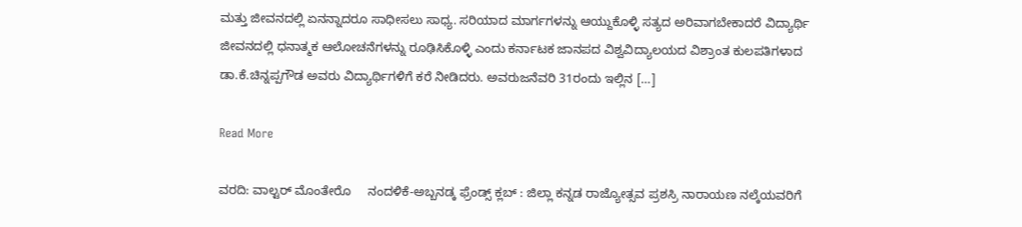ಮತ್ತು ಜೀವನದಲ್ಲಿ ಏನನ್ನಾದರೂ ಸಾಧೀಸಲು ಸಾಧ್ಯ. ಸರಿಯಾದ ಮಾರ್ಗಗಳನ್ನು ಆಯ್ದುಕೊಳ್ಳಿ ಸತ್ಯದ ಅರಿವಾಗಬೇಕಾದರೆ ವಿದ್ಯಾರ್ಥಿ ಜೀವನದಲ್ಲಿ ಧನಾತ್ಮಕ ಆಲೋಚನೆಗಳನ್ನು ರೂಢಿಸಿಕೊಳ್ಳಿ ಎಂದು ಕರ್ನಾಟಕ ಜಾನಪದ ವಿಶ್ವವಿದ್ಯಾಲಯದ ವಿಶ್ರಾಂತ ಕುಲಪತಿಗಳಾದ ಡಾ.ಕೆ.ಚಿನ್ನಪ್ಪಗೌಡ ಅವರು ವಿದ್ಯಾರ್ಥಿಗಳಿಗೆ ಕರೆ ನೀಡಿದರು. ಅವರುಜನೆವರಿ 31ರಂದು ಇಲ್ಲಿನ […]

Read More

ವರದಿ: ವಾಲ್ಟರ್ ಮೊಂತೇರೊ     ನಂದಳಿಕೆ-ಅಬ್ಬನಡ್ಕ ಫ್ರೆಂಡ್ಸ್ ಕ್ಲಬ್ : ಜಿಲ್ಲಾ ಕನ್ನಡ ರಾಜ್ಯೋತ್ಸವ ಪ್ರಶಸ್ರಿ ನಾರಾಯಣ ನಲ್ಕೆಯವರಿಗೆ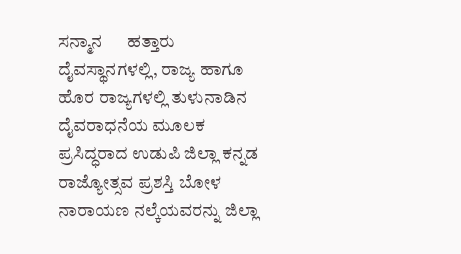ಸನ್ಮಾನ      ಹತ್ತಾರು ದೈವಸ್ಥಾನಗಳಲ್ಲಿ, ರಾಜ್ಯ ಹಾಗೂ ಹೊರ ರಾಜ್ಯಗಳಲ್ಲಿ ತುಳುನಾಡಿನ ದೈವರಾಧನೆಯ ಮೂಲಕ ಪ್ರಸಿದ್ಧರಾದ ಉಡುಪಿ ಜಿಲ್ಲಾ ಕನ್ನಡ ರಾಜ್ಯೋತ್ಸವ ಪ್ರಶಸ್ತಿ ಬೋಳ ನಾರಾಯಣ ನಲ್ಕೆಯವರನ್ನು ಜಿಲ್ಲಾ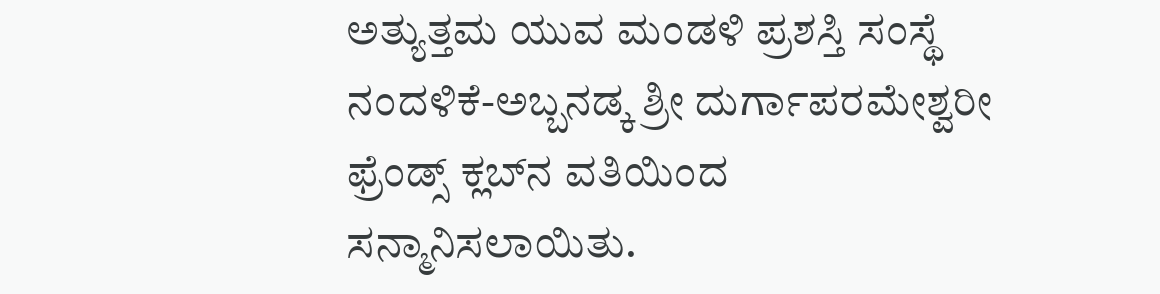ಅತ್ಯುತ್ತಮ ಯುವ ಮಂಡಳಿ ಪ್ರಶಸ್ತಿ ಸಂಸ್ಥೆ ನಂದಳಿಕೆ-ಅಬ್ಬನಡ್ಕ ಶ್ರೀ ದುರ್ಗಾಪರಮೇಶ್ವರೀ ಫ್ರೆಂಡ್ಸ್ ಕ್ಲಬ್‍ನ ವತಿಯಿಂದ ಸನ್ಮಾನಿಸಲಾಯಿತು.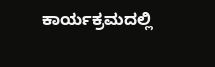ಕಾರ್ಯಕ್ರಮದಲ್ಲಿ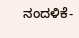ನಂದಳಿಕೆ-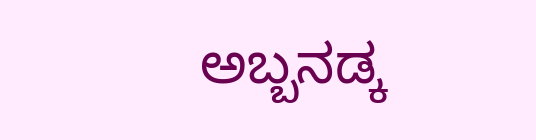ಅಬ್ಬನಡ್ಕ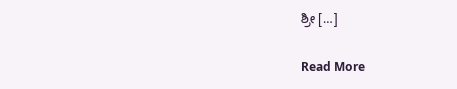ಶ್ರೀ […]

Read More